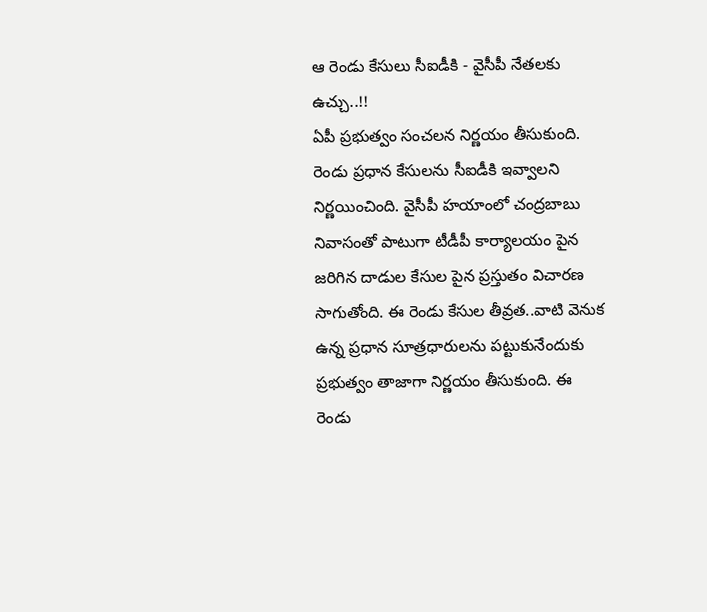ఆ రెండు కేసులు సీఐడీకి - వైసీపీ నేతలకు ఉచ్చు..!!
ఏపీ ప్రభుత్వం సంచలన నిర్ణయం తీసుకుంది. రెండు ప్రధాన కేసులను సీఐడీకి ఇవ్వాలని నిర్ణయించింది. వైసీపీ హయాంలో చంద్రబాబు నివాసంతో పాటుగా టీడీపీ కార్యాలయం పైన జరిగిన దాడుల కేసుల పైన ప్రస్తుతం విచారణ సాగుతోంది. ఈ రెండు కేసుల తీవ్రత..వాటి వెనుక ఉన్న ప్రధాన సూత్రధారులను పట్టుకునేందుకు ప్రభుత్వం తాజాగా నిర్ణయం తీసుకుంది. ఈ రెండు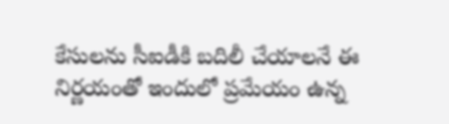కేసులను సీఐడీకి బదిలీ చేయాలనే ఈ నిర్ణయంతో ఇందులో ప్రమేయం ఉన్న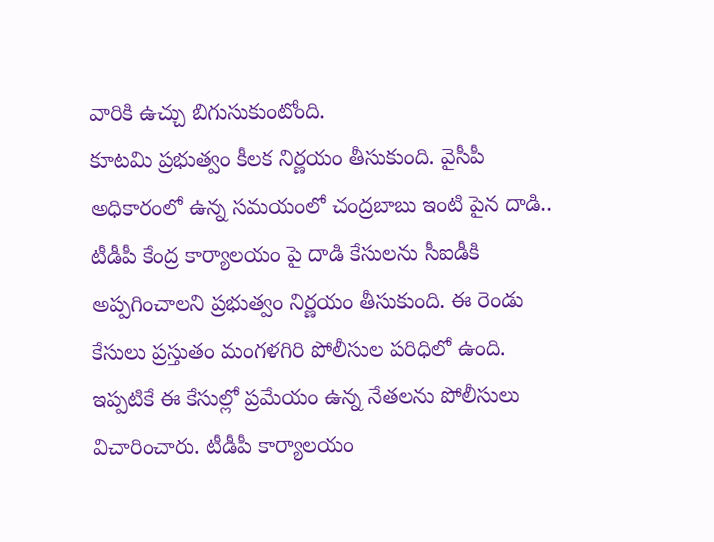వారికి ఉచ్చు బిగుసుకుంటోంది.
కూటమి ప్రభుత్వం కీలక నిర్ణయం తీసుకుంది. వైసీపీ అధికారంలో ఉన్న సమయంలో చంద్రబాబు ఇంటి పైన దాడి.. టీడీపీ కేంద్ర కార్యాలయం పై దాడి కేసులను సీఐడీకి అప్పగించాలని ప్రభుత్వం నిర్ణయం తీసుకుంది. ఈ రెండు కేసులు ప్రస్తుతం మంగళగిరి పోలీసుల పరిధిలో ఉంది. ఇప్పటికే ఈ కేసుల్లో ప్రమేయం ఉన్న నేతలను పోలీసులు విచారించారు. టీడీపీ కార్యాలయం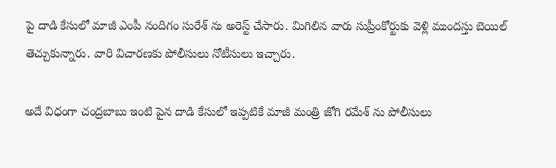పై దాడి కేసులో మాజీ ఎంపీ నందిగం సురేశ్ ను అరెస్ట్ చేసారు. మిగిలిన వారు సుప్రీంకోర్టుకు వెళ్లి ముందస్తు బెయిల్ తెచ్చుకున్నారు. వారి విచారణకు పోలీసులు నోటీసులు ఇచ్చారు.

అదే విధంగా చంద్రబాబు ఇంటి పైన దాడి కేసులో ఇప్పటికే మాజీ మంత్రి జోగి రమేశ్ ను పోలీసులు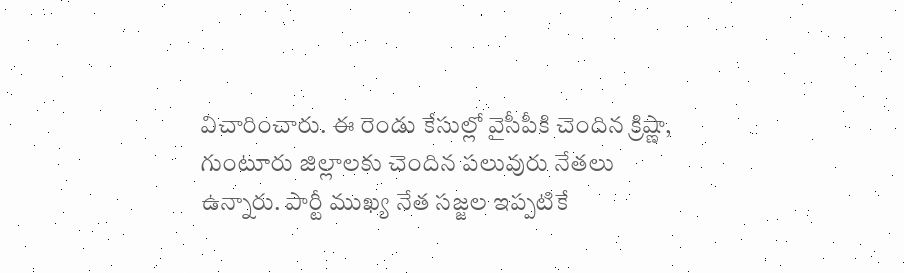విచారించారు. ఈ రెండు కేసుల్లో వైసీపీకి చెందిన క్రిష్ణా, గుంటూరు జిల్లాలకు చెందిన పలువురు నేతలు ఉన్నారు. పార్టీ ముఖ్య నేత సజ్జల ఇప్పటికే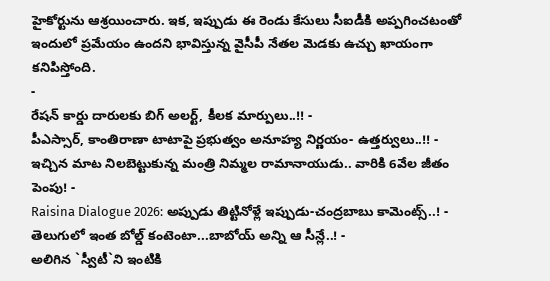హైకోర్టును ఆశ్రయించారు. ఇక, ఇప్పుడు ఈ రెండు కేసులు సీఐడీకి అప్పగించటంతో ఇందులో ప్రమేయం ఉందని భావిస్తున్న వైసీపీ నేతల మెడకు ఉచ్చు ఖాయంగా కనిపిస్తోంది.
-
రేషన్ కార్డు దారులకు బిగ్ అలర్ట్, కీలక మార్పులు..!! -
పీఎస్సార్, కాంతిరాణా టాటాపై ప్రభుత్వం అనూహ్య నిర్ణయం- ఉత్తర్వులు..!! -
ఇచ్చిన మాట నిలబెట్టుకున్న మంత్రి నిమ్మల రామానాయుడు.. వారికి 6వేల జీతం పెంపు! -
Raisina Dialogue 2026: అప్పుడు తిట్టినోళ్లే ఇప్పుడు-చంద్రబాబు కామెంట్స్..! -
తెలుగులో ఇంత బోల్డ్ కంటెంటా...బాబోయ్ అన్ని ఆ సీన్లే..! -
అలిగిన `స్వీటీ`ని ఇంటికి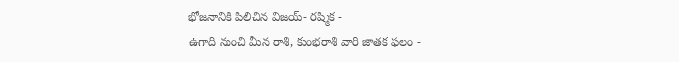భోజనానికి పిలిచిన విజయ్- రష్మిక -
ఉగాది నుంచి మీన రాశి, కుంభరాశి వారి జాతక ఫలం -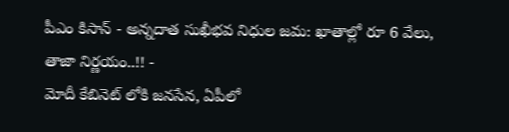పీఎం కిసాన్ - అన్నదాత సుఖీభవ నిధుల జమ: ఖాతాల్లో రూ 6 వేలు, తాజా నిర్ణయం..!! -
మోదీ కేబినెట్ లోకి జనసేన, ఏపీలో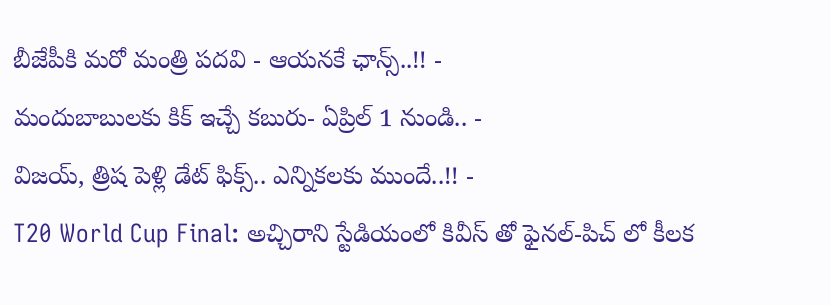బీజేపీకి మరో మంత్రి పదవి - ఆయనకే ఛాన్స్..!! -
మందుబాబులకు కిక్ ఇచ్చే కబురు- ఏప్రిల్ 1 నుండి.. -
విజయ్, త్రిష పెళ్లి డేట్ ఫిక్స్.. ఎన్నికలకు ముందే..!! -
T20 World Cup Final: అచ్చిరాని స్టేడియంలో కివీస్ తో ఫైనల్-పిచ్ లో కీలక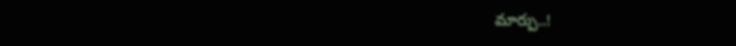మార్పు..!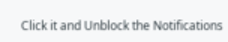Click it and Unblock the Notifications